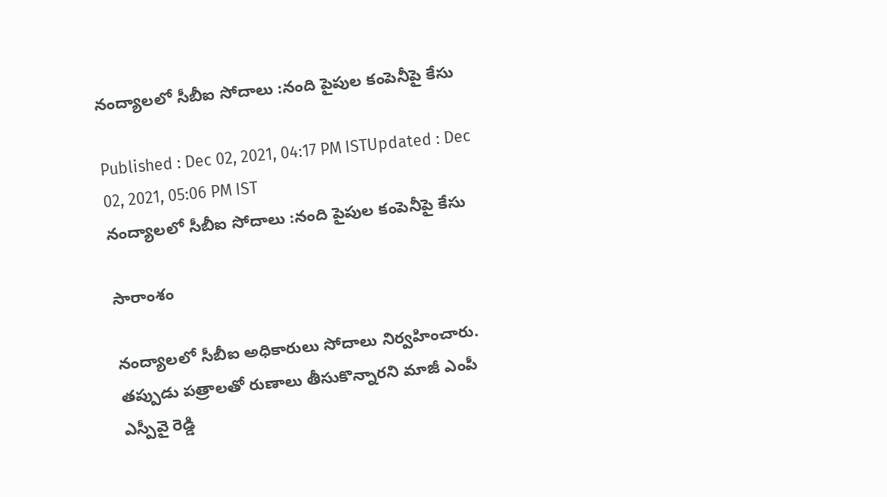నంద్యాలలో సీబీఐ సోదాలు :నంది పైపుల కంపెనీపై కేసు

Published : Dec 02, 2021, 04:17 PM ISTUpdated : Dec 02, 2021, 05:06 PM IST
నంద్యాలలో సీబీఐ సోదాలు :నంది పైపుల కంపెనీపై కేసు

సారాంశం

నంద్యాలలో సీబీఐ అధికారులు సోదాలు నిర్వహించారు. తప్పుడు పత్రాలతో రుణాలు తీసుకొన్నారని మాజీ ఎంపీ ఎస్పీవై రెడ్డి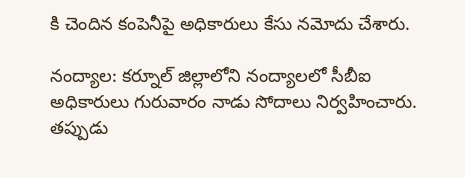కి చెందిన కంపెనీపై అధికారులు కేసు నమోదు చేశారు.

నంద్యాల: కర్నూల్ జిల్లాలోని నంద్యాలలో సీబీఐ అధికారులు గురువారం నాడు సోదాలు నిర్వహించారు. తప్పుడు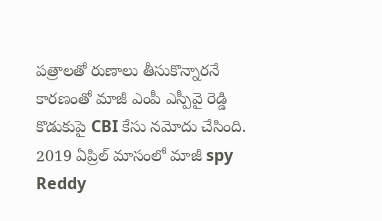పత్రాలతో రుణాలు తీసుకొన్నారనే కారణంతో మాజీ ఎంపీ ఎస్పీవై రెడ్డి కొడుకుపై CBI కేసు నమోదు చేసింది. 2019 ఏప్రిల్ మాసంలో మాజీ spy Reddy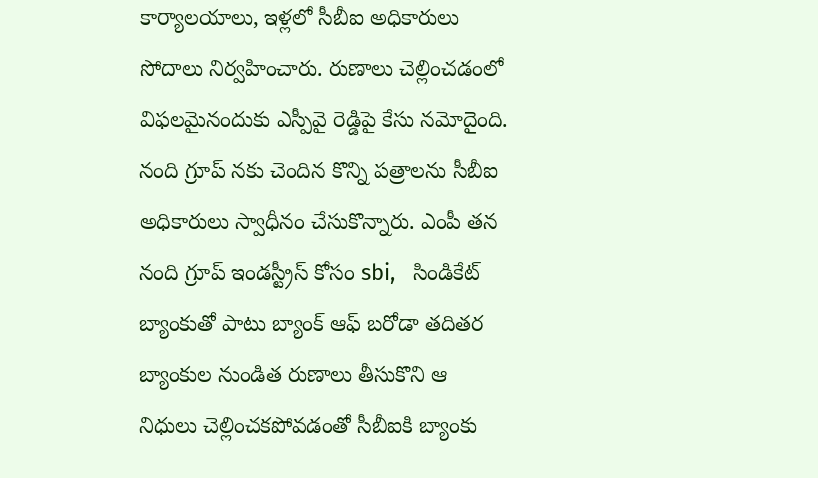కార్యాలయాలు, ఇళ్లలో సీబీఐ అధికారులు  సోదాలు నిర్వహించారు. రుణాలు చెల్లించడంలో విఫలమైనందుకు ఎస్పీవై రెడ్డిపై కేసు నమోదైంది. నంది గ్రూప్ నకు చెందిన కొన్ని పత్రాలను సీబీఐ అధికారులు స్వాధీనం చేసుకొన్నారు. ఎంపీ తన నంది గ్రూప్ ఇండస్ట్రీస్ కోసం sbi,   సిండికేట్ బ్యాంకుతో పాటు బ్యాంక్ ఆఫ్ బరోడా తదితర బ్యాంకుల నుండిత రుణాలు తీసుకొని ఆ నిధులు చెల్లించకపోవడంతో సీబీఐకి బ్యాంకు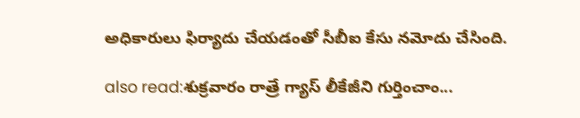అధికారులు ఫిర్యాదు చేయడంతో సీబీఐ కేసు నమోదు చేసింది.

also read:శుక్రవారం రాత్రే గ్యాస్ లీకేజీని గుర్తించాం...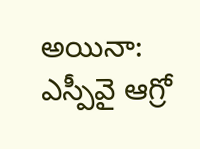అయినా: ఎస్పీవై ఆగ్రో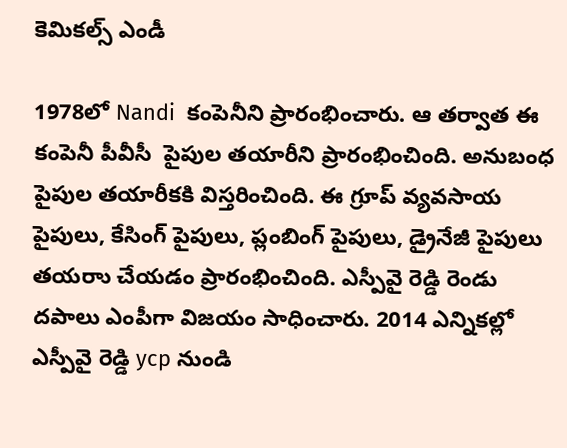కెమికల్స్ ఎండీ

1978లో Nandi  కంపెనీని ప్రారంభించారు. ఆ తర్వాత ఈ కంపెనీ పీవీసీ  పైపుల తయారీని ప్రారంభించింది. అనుబంధ పైపుల తయారీకకి విస్తరించింది. ఈ గ్రూప్ వ్యవసాయ పైపులు, కేసింగ్ పైపులు, ప్లంబింగ్ పైపులు, డ్రైనేజీ పైపులు తయరాు చేయడం ప్రారంభించింది. ఎస్పీవై రెడ్డి రెండు దపాలు ఎంపీగా విజయం సాధించారు. 2014 ఎన్నికల్లో ఎస్పీవై రెడ్డి ycp నుండి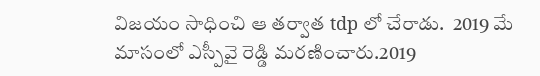విజయం సాధించి ఆ తర్వాత tdp లో చేరాడు.  2019 మే మాసంలో ఎస్పీవై రెడ్డి మరణించారు.2019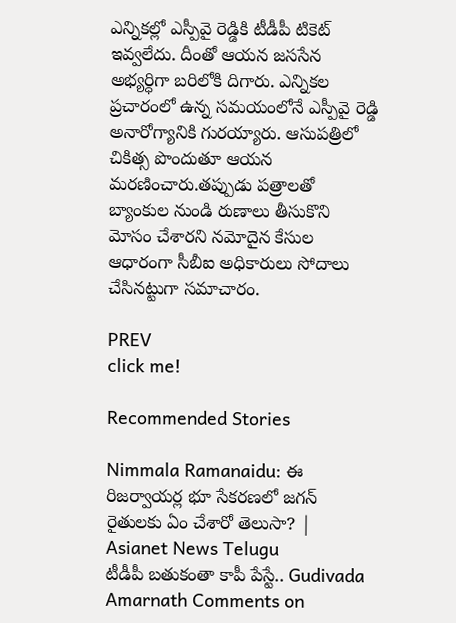ఎన్నికల్లో ఎస్పీవై రెడ్డికి టీడీపీ టికెట్ ఇవ్వలేదు. దీంతో ఆయన జససేన అభ్యర్ధిగా బరిలోకి దిగారు. ఎన్నికల ప్రచారంలో ఉన్న సమయంలోనే ఎస్పీవై రెడ్డి అనారోగ్యానికి గురయ్యారు. ఆసుపత్రిలో చికిత్స పొందుతూ ఆయన మరణించారు.తప్పుడు పత్రాలతో బ్యాంకుల నుండి రుణాలు తీసుకొని మోసం చేశారని నమోదైన కేసుల ఆధారంగా సీబీఐ అధికారులు సోదాలు చేసినట్టుగా సమాచారం.

PREV
click me!

Recommended Stories

Nimmala Ramanaidu: ఈ రిజర్వాయర్ల భూ సేకరణలో జగన్ రైతులకు ఏం చేశారో తెలుసా? | Asianet News Telugu
టీడీపీ బతుకంతా కాపీ పేస్టే.. Gudivada Amarnath Comments on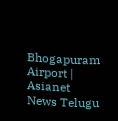Bhogapuram Airport | Asianet News Telugu